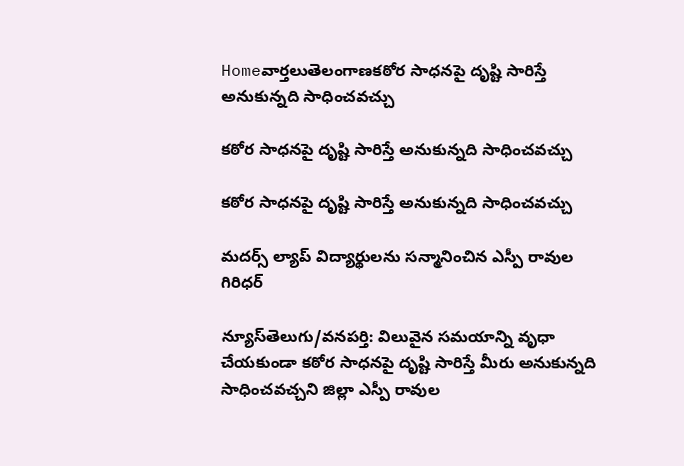Homeవార్తలుతెలంగాణకఠోర సాధనపై దృష్టి సారిస్తే అనుకున్నది సాధించవచ్చు

కఠోర సాధనపై దృష్టి సారిస్తే అనుకున్నది సాధించవచ్చు

కఠోర సాధనపై దృష్టి సారిస్తే అనుకున్నది సాధించవచ్చు

మదర్స్ ల్యాప్ విద్యార్థులను సన్మానించిన ఎస్పీ రావుల గిరిధర్

న్యూస్‌తెలుగు/వనపర్తి: విలువైన సమయాన్ని వృధా చేయకుండా కఠోర సాధనపై దృష్టి సారిస్తే మీరు అనుకున్నది సాధించవచ్చని జిల్లా ఎస్పీ రావుల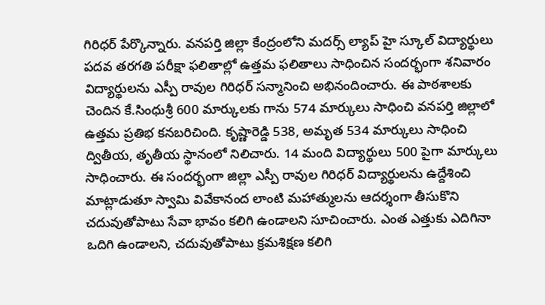గిరిధర్ పేర్కొన్నారు. వనపర్తి జిల్లా కేంద్రంలోని మదర్స్ ల్యాప్ హై స్కూల్ విద్యార్థులు పదవ తరగతి పరీక్షా ఫలితాల్లో ఉత్తమ ఫలితాలు సాధించిన సందర్భంగా శనివారం విద్యార్థులను ఎస్పీ రావుల గిరిధర్ సన్మానించి అభినందించారు. ఈ పాఠశాలకు చెందిన కే.సింధుశ్రీ 600 మార్కులకు గాను 574 మార్కులు సాధించి వనపర్తి జిల్లాలో ఉత్తమ ప్రతిభ కనబరిచింది. కృష్ణారెడ్డి 538, అమృత 534 మార్కులు సాధించి ద్వితీయ, తృతీయ స్థానంలో నిలిచారు. 14 మంది విద్యార్థులు 500 పైగా మార్కులు సాధించారు. ఈ సందర్భంగా జిల్లా ఎస్పీ రావుల గిరిధర్ విద్యార్థులను ఉద్దేశించి మాట్లాడుతూ స్వామి వివేకానంద లాంటి మహాత్ములను ఆదర్శంగా తీసుకొని చదువుతోపాటు సేవా భావం కలిగి ఉండాలని సూచించారు. ఎంత ఎత్తుకు ఎదిగినా ఒదిగి ఉండాలని, చదువుతోపాటు క్రమశిక్షణ కలిగి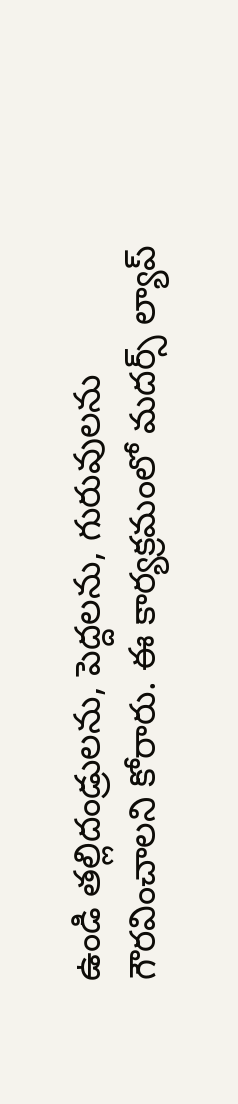ఉండి తల్లిదండ్రులను, పెద్దలను, గురువులను గౌరవించాలని కోరారు. ఈ కార్యక్రమంలో మదర్స్ ల్యాప్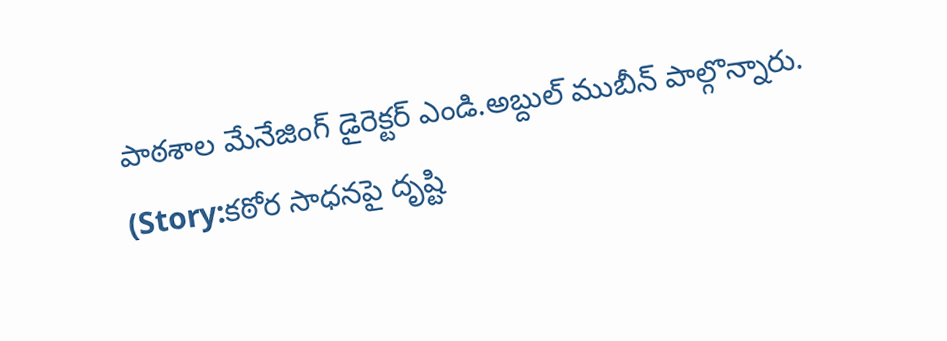పాఠశాల మేనేజింగ్ డైరెక్టర్ ఎండి.అబ్దుల్ ముబీన్ పాల్గొన్నారు. (Story:కఠోర సాధనపై దృష్టి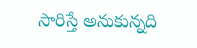సారిస్తే అనుకున్నది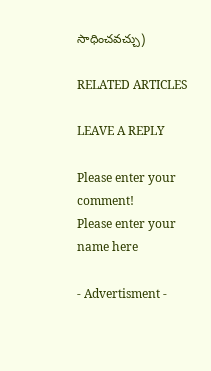సాధించవచ్చు)

RELATED ARTICLES

LEAVE A REPLY

Please enter your comment!
Please enter your name here

- Advertisment -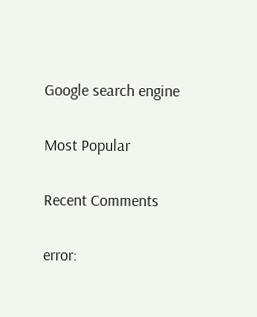Google search engine

Most Popular

Recent Comments

error: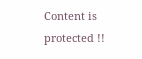Content is protected !!